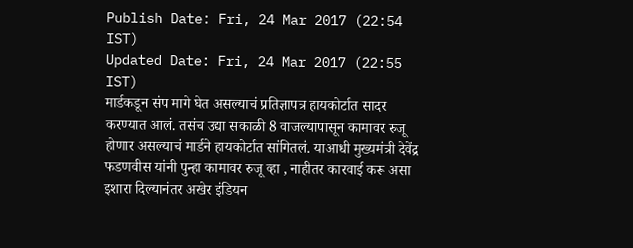Publish Date: Fri, 24 Mar 2017 (22:54 IST)
Updated Date: Fri, 24 Mar 2017 (22:55 IST)
मार्डकडून संप मागे घेत असल्याचं प्रतिज्ञापत्र हायकोर्टात सादर करण्यात आलं. तसंच उद्या सकाळी 8 वाजल्यापासून कामावर रुजू होणार असल्याचं मार्डने हायकोर्टात सांगितलं. याआधी मुख्यमंत्री देवेंद्र फडणवीस यांनी पुन्हा कामावर रुजू व्हा , नाहीतर कारवाई करू असा इशारा दिल्यानंतर अखेर इंडियन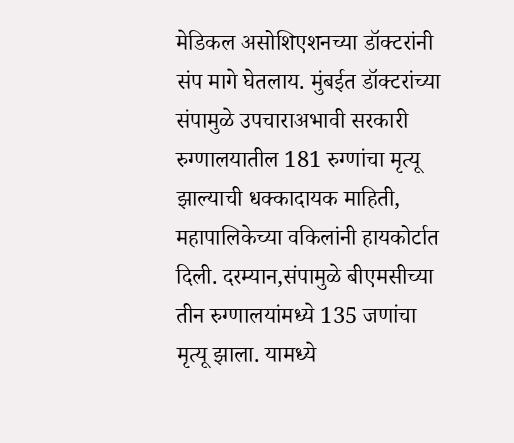मेडिकल असोशिएशनच्या डॉक्टरांनी संप मागे घेतलाय. मुंबईत डॉक्टरांच्या संपामुळे उपचाराअभावी सरकारी रुग्णालयातील 181 रुग्णांचा मृत्यू झाल्याची धक्कादायक माहिती, महापालिकेच्या वकिलांनी हायकोर्टात दिली. दरम्यान,संपामुळे बीएमसीच्या तीन रुग्णालयांमध्ये 135 जणांचा मृत्यू झाला. यामध्ये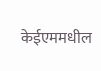केईएममधील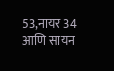53,नायर 34 आणि सायन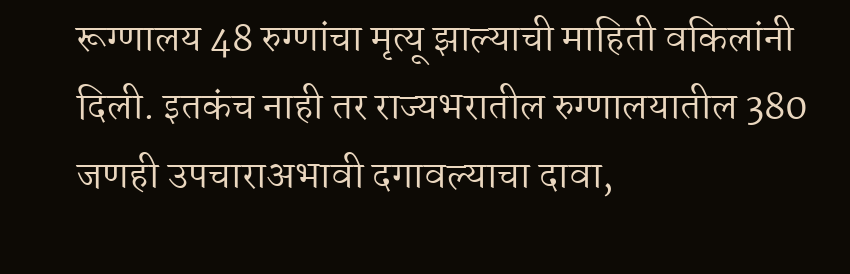रूग्णालय 48 रुग्णांचा मृत्यू झाल्याची माहिती वकिलांनी दिली. इतकंच नाही तर राज्यभरातील रुग्णालयातील 380 जणही उपचाराअभावी दगावल्याचा दावा,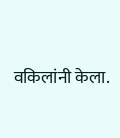वकिलांनी केला.